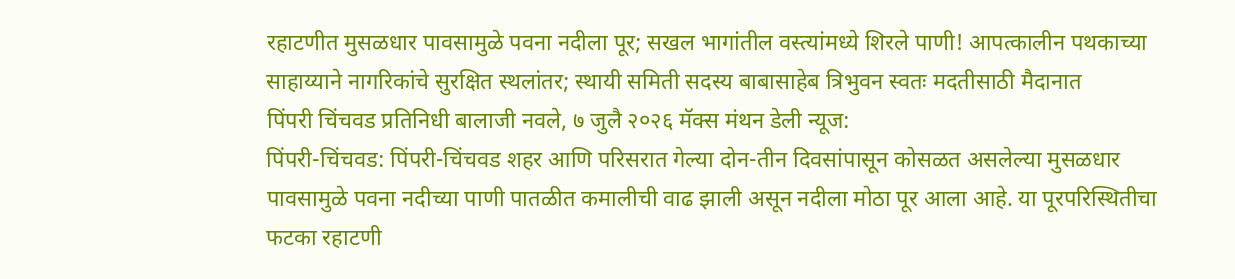रहाटणीत मुसळधार पावसामुळे पवना नदीला पूर; सखल भागांतील वस्त्यांमध्ये शिरले पाणी! आपत्कालीन पथकाच्या साहाय्याने नागरिकांचे सुरक्षित स्थलांतर; स्थायी समिती सदस्य बाबासाहेब त्रिभुवन स्वतः मदतीसाठी मैदानात
पिंपरी चिंचवड प्रतिनिधी बालाजी नवले, ७ जुलै २०२६ मॅक्स मंथन डेली न्यूज:
पिंपरी-चिंचवड: पिंपरी-चिंचवड शहर आणि परिसरात गेल्या दोन-तीन दिवसांपासून कोसळत असलेल्या मुसळधार पावसामुळे पवना नदीच्या पाणी पातळीत कमालीची वाढ झाली असून नदीला मोठा पूर आला आहे. या पूरपरिस्थितीचा फटका रहाटणी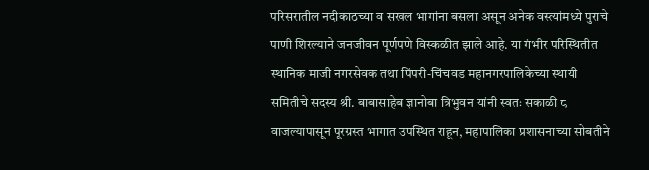परिसरातील नदीकाठच्या व सखल भागांना बसला असून अनेक वस्त्यांमध्ये पुराचे पाणी शिरल्याने जनजीवन पूर्णपणे विस्कळीत झाले आहे. या गंभीर परिस्थितीत स्थानिक माजी नगरसेवक तथा पिंपरी-चिंचवड महानगरपालिकेच्या स्थायी समितीचे सदस्य श्री. बाबासाहेब ज्ञानोबा त्रिभुवन यांनी स्वतः सकाळी ८ वाजल्यापासून पूरग्रस्त भागात उपस्थित राहून, महापालिका प्रशासनाच्या सोबतीने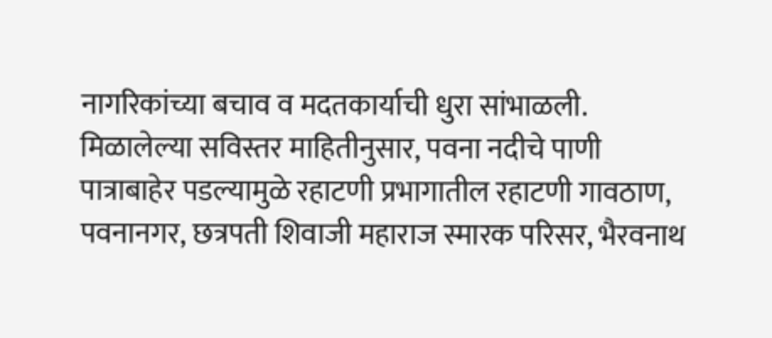नागरिकांच्या बचाव व मदतकार्याची धुरा सांभाळली.
मिळालेल्या सविस्तर माहितीनुसार, पवना नदीचे पाणी पात्राबाहेर पडल्यामुळे रहाटणी प्रभागातील रहाटणी गावठाण, पवनानगर, छत्रपती शिवाजी महाराज स्मारक परिसर, भैरवनाथ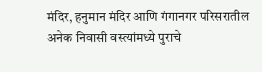मंदिर, हनुमान मंदिर आणि गंगानगर परिसरातील अनेक निवासी वस्त्यांमध्ये पुराचे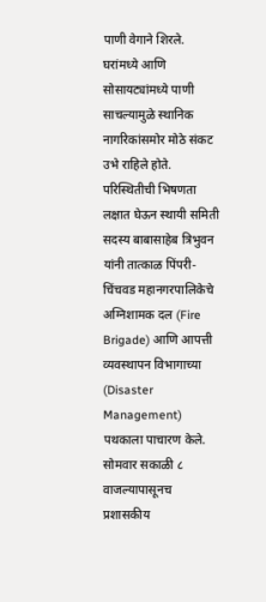पाणी वेगाने शिरले. घरांमध्ये आणि सोसायट्यांमध्ये पाणी साचल्यामुळे स्थानिक नागरिकांसमोर मोठे संकट उभे राहिले होते.
परिस्थितीची भिषणता लक्षात घेऊन स्थायी समिती सदस्य बाबासाहेब त्रिभुवन यांनी तात्काळ पिंपरी-चिंचवड महानगरपालिकेचे अग्निशामक दल (Fire Brigade) आणि आपत्ती व्यवस्थापन विभागाच्या (Disaster Management) पथकाला पाचारण केले. सोमवार सकाळी ८ वाजल्यापासूनच प्रशासकीय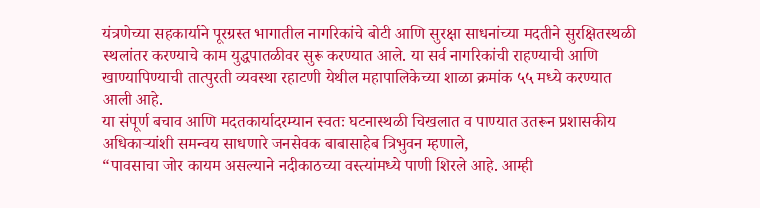यंत्रणेच्या सहकार्याने पूरग्रस्त भागातील नागरिकांचे बोटी आणि सुरक्षा साधनांच्या मदतीने सुरक्षितस्थळी स्थलांतर करण्याचे काम युद्धपातळीवर सुरू करण्यात आले. या सर्व नागरिकांची राहण्याची आणि खाण्यापिण्याची तात्पुरती व्यवस्था रहाटणी येथील महापालिकेच्या शाळा क्रमांक ५५ मध्ये करण्यात आली आहे.
या संपूर्ण बचाव आणि मदतकार्यादरम्यान स्वतः घटनास्थळी चिखलात व पाण्यात उतरून प्रशासकीय अधिकाऱ्यांशी समन्वय साधणारे जनसेवक बाबासाहेब त्रिभुवन म्हणाले,
“पावसाचा जोर कायम असल्याने नदीकाठच्या वस्त्यांमध्ये पाणी शिरले आहे. आम्ही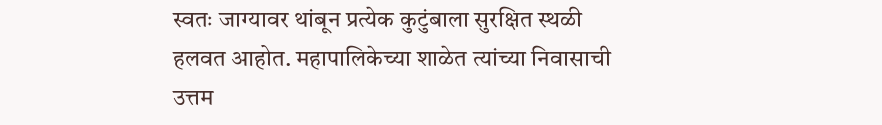स्वतः जाग्यावर थांबून प्रत्येक कुटुंबाला सुरक्षित स्थळी हलवत आहोत. महापालिकेच्या शाळेत त्यांच्या निवासाची उत्तम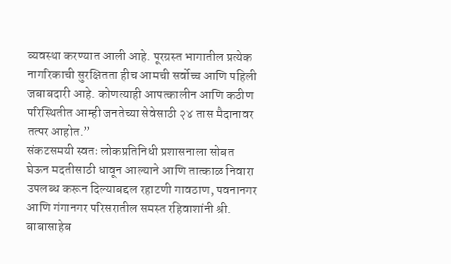व्यवस्था करण्यात आली आहे. पूरग्रस्त भागातील प्रत्येक नागरिकाची सुरक्षितता हीच आमची सर्वोच्च आणि पहिली जबाबदारी आहे. कोणत्याही आपत्कालीन आणि कठीण परिस्थितीत आम्ही जनतेच्या सेवेसाठी २४ तास मैदानावर तत्पर आहोत.”
संकटसमयी स्वतः लोकप्रतिनिधी प्रशासनाला सोबत घेऊन मदतीसाठी धावून आल्याने आणि तात्काळ निवारा उपलब्ध करून दिल्याबद्दल रहाटणी गावठाण, पवनानगर आणि गंगानगर परिसरातील समस्त रहिवाशांनी श्री. बाबासाहेब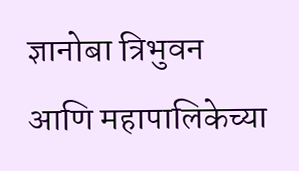ज्ञानोबा त्रिभुवन आणि महापालिकेच्या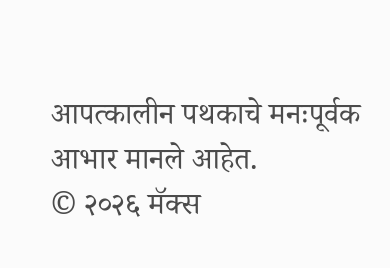आपत्कालीन पथकाचे मनःपूर्वक आभार मानले आहेत.
© २०२६ मॅक्स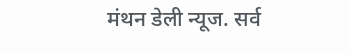मंथन डेली न्यूज. सर्व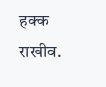हक्क राखीव.